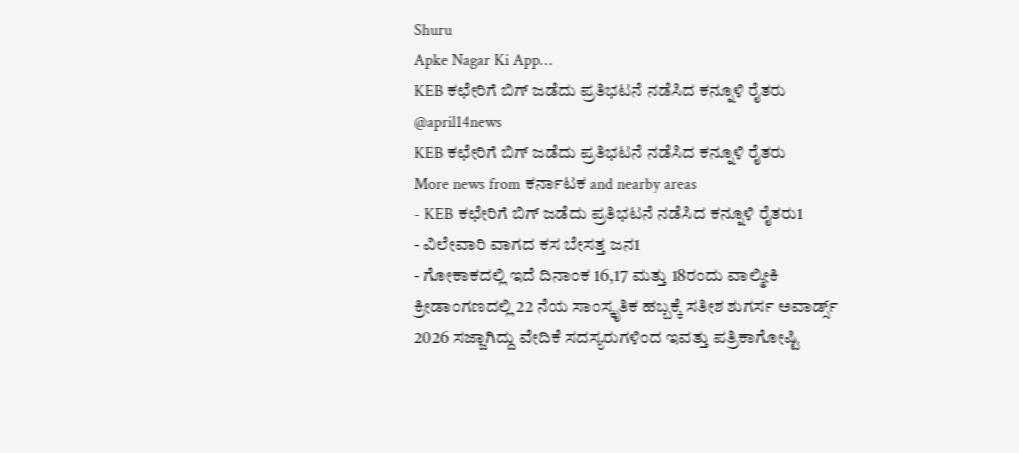Shuru
Apke Nagar Ki App…
KEB ಕಛೇರಿಗೆ ಬಿಗ್ ಜಡೆದು ಪ್ರತಿಭಟನೆ ನಡೆಸಿದ ಕನ್ನೂಳಿ ರೈತರು
@april14news
KEB ಕಛೇರಿಗೆ ಬಿಗ್ ಜಡೆದು ಪ್ರತಿಭಟನೆ ನಡೆಸಿದ ಕನ್ನೂಳಿ ರೈತರು
More news from ಕರ್ನಾಟಕ and nearby areas
- KEB ಕಛೇರಿಗೆ ಬಿಗ್ ಜಡೆದು ಪ್ರತಿಭಟನೆ ನಡೆಸಿದ ಕನ್ನೂಳಿ ರೈತರು1
- ವಿಲೇವಾರಿ ವಾಗದ ಕಸ ಬೇಸತ್ತ ಜನ1
- ಗೋಕಾಕದಲ್ಲಿ ಇದೆ ದಿನಾಂಕ 16,17 ಮತ್ತು 18ರಂದು ವಾಲ್ಮೀಕಿ ಕ್ರೀಡಾಂಗಣದಲ್ಲಿ 22 ನೆಯ ಸಾಂಸ್ಕೃತಿಕ ಹಬ್ಬಕ್ಕೆ ಸತೀಶ ಶುಗರ್ಸ ಅವಾರ್ಡ್ಸ್ 2026 ಸಜ್ಜಾಗಿದ್ದು ವೇದಿಕೆ ಸದಸ್ಯರುಗಳಿಂದ ಇವತ್ತು ಪತ್ರಿಕಾಗೋಷ್ಟಿ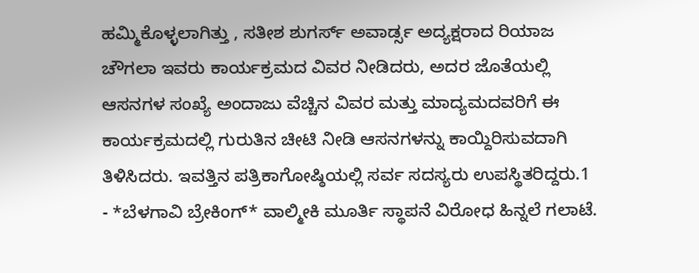ಹಮ್ಮಿಕೊಳ್ಳಲಾಗಿತ್ತು , ಸತೀಶ ಶುಗರ್ಸ್ ಅವಾರ್ಡ್ಸ ಅದ್ಯಕ್ಷರಾದ ರಿಯಾಜ ಚೌಗಲಾ ಇವರು ಕಾರ್ಯಕ್ರಮದ ವಿವರ ನೀಡಿದರು, ಅದರ ಜೊತೆಯಲ್ಲಿ ಆಸನಗಳ ಸಂಖ್ಯೆ ಅಂದಾಜು ವೆಚ್ಚಿನ ವಿವರ ಮತ್ತು ಮಾದ್ಯಮದವರಿಗೆ ಈ ಕಾರ್ಯಕ್ರಮದಲ್ಲಿ ಗುರುತಿನ ಚೀಟಿ ನೀಡಿ ಆಸನಗಳನ್ನು ಕಾಯ್ದಿರಿಸುವದಾಗಿ ತಿಳಿಸಿದರು. ಇವತ್ತಿನ ಪತ್ರಿಕಾಗೋಷ್ಠಿಯಲ್ಲಿ ಸರ್ವ ಸದಸ್ಯರು ಉಪಸ್ಥಿತರಿದ್ದರು.1
- *ಬೆಳಗಾವಿ ಬ್ರೇಕಿಂಗ್* ವಾಲ್ಮೀಕಿ ಮೂರ್ತಿ ಸ್ಥಾಪನೆ ವಿರೋಧ ಹಿನ್ನಲೆ ಗಲಾಟೆ.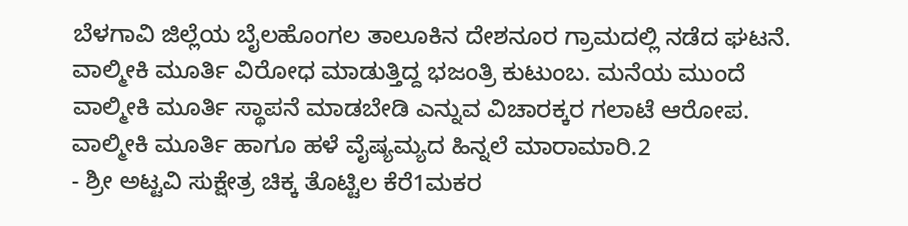ಬೆಳಗಾವಿ ಜಿಲ್ಲೆಯ ಬೈಲಹೊಂಗಲ ತಾಲೂಕಿನ ದೇಶನೂರ ಗ್ರಾಮದಲ್ಲಿ ನಡೆದ ಘಟನೆ. ವಾಲ್ಮೀಕಿ ಮೂರ್ತಿ ವಿರೋಧ ಮಾಡುತ್ತಿದ್ದ ಭಜಂತ್ರಿ ಕುಟುಂಬ. ಮನೆಯ ಮುಂದೆ ವಾಲ್ಮೀಕಿ ಮೂರ್ತಿ ಸ್ಥಾಪನೆ ಮಾಡಬೇಡಿ ಎನ್ನುವ ವಿಚಾರಕ್ಕರ ಗಲಾಟೆ ಆರೋಪ. ವಾಲ್ಮೀಕಿ ಮೂರ್ತಿ ಹಾಗೂ ಹಳೆ ವೈಷ್ಯಮ್ಯದ ಹಿನ್ನಲೆ ಮಾರಾಮಾರಿ.2
- ಶ್ರೀ ಅಟ್ಟವಿ ಸುಕ್ಷೇತ್ರ ಚಿಕ್ಕ ತೊಟ್ಟಿಲ ಕೆರೆ1ಮಕರ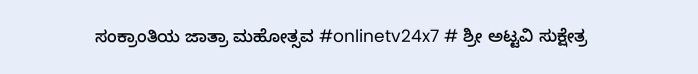ಸಂಕ್ರಾಂತಿಯ ಜಾತ್ರಾ ಮಹೋತ್ಸವ #onlinetv24x7 # ಶ್ರೀ ಅಟ್ಟವಿ ಸುಕ್ಷೇತ್ರ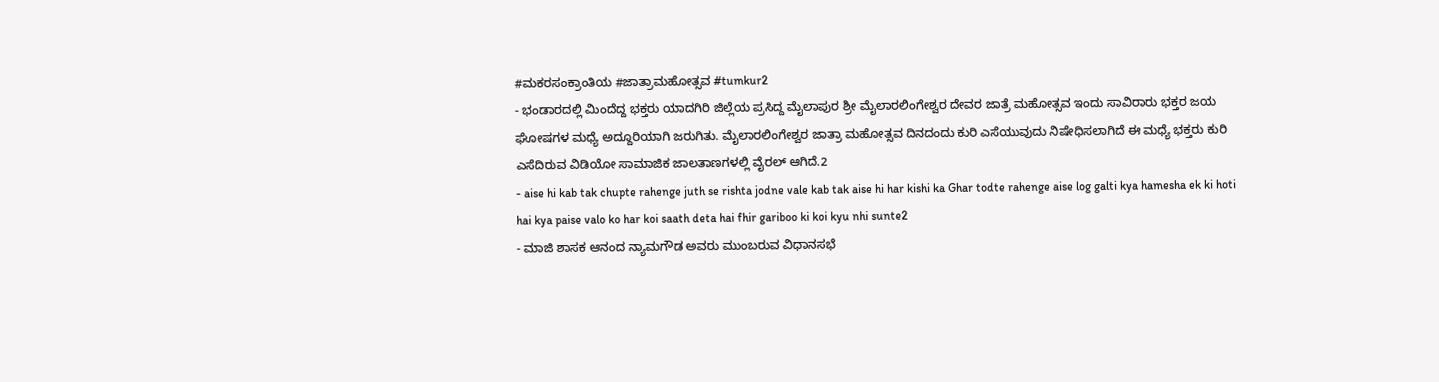#ಮಕರಸಂಕ್ರಾಂತಿಯ #ಜಾತ್ರಾಮಹೋತ್ಸವ #tumkur2
- ಭಂಡಾರದಲ್ಲಿ ಮಿಂದೆದ್ದ ಭಕ್ತರು ಯಾದಗಿರಿ ಜಿಲ್ಲೆಯ ಪ್ರಸಿದ್ದ ಮೈಲಾಪುರ ಶ್ರೀ ಮೈಲಾರಲಿಂಗೇಶ್ವರ ದೇವರ ಜಾತ್ರೆ ಮಹೋತ್ಸವ ಇಂದು ಸಾವಿರಾರು ಭಕ್ತರ ಜಯ ಘೋಷಗಳ ಮಧ್ಯೆ ಅದ್ದೂರಿಯಾಗಿ ಜರುಗಿತು. ಮೈಲಾರಲಿಂಗೇಶ್ವರ ಜಾತ್ರಾ ಮಹೋತ್ಸವ ದಿನದಂದು ಕುರಿ ಎಸೆಯುವುದು ನಿಷೇಧಿಸಲಾಗಿದೆ ಈ ಮಧ್ಯೆ ಭಕ್ತರು ಕುರಿ ಎಸೆದಿರುವ ವಿಡಿಯೋ ಸಾಮಾಜಿಕ ಜಾಲತಾಣಗಳಲ್ಲಿ ವೈರಲ್ ಆಗಿದೆ.2
- aise hi kab tak chupte rahenge juth se rishta jodne vale kab tak aise hi har kishi ka Ghar todte rahenge aise log galti kya hamesha ek ki hoti hai kya paise valo ko har koi saath deta hai fhir gariboo ki koi kyu nhi sunte2
- ಮಾಜಿ ಶಾಸಕ ಆನಂದ ನ್ಯಾಮಗೌಡ ಅವರು ಮುಂಬರುವ ವಿಧಾನಸಭೆ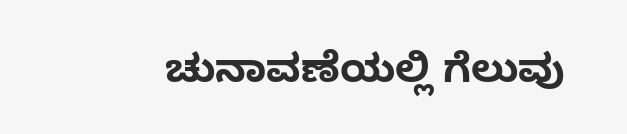ಚುನಾವಣೆಯಲ್ಲಿ ಗೆಲುವು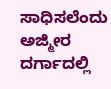ಸಾಧಿಸಲೆಂದು ಅಜ್ಮೀರ ದರ್ಗಾದಲ್ಲಿ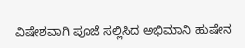ವಿಷೇಶವಾಗಿ ಪೂಜೆ ಸಲ್ಲಿಸಿದ ಅಭಿಮಾನಿ ಹುಷೇನ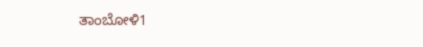ತಾಂಬೋಳಿ1